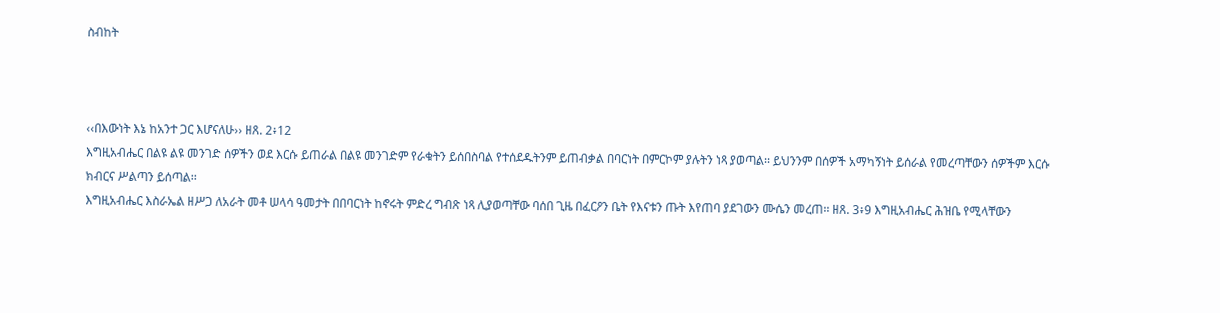ስብከት



‹‹በእውነት እኔ ከአንተ ጋር እሆናለሁ›› ዘጸ. 2፥12
እግዚአብሔር በልዩ ልዩ መንገድ ሰዎችን ወደ እርሱ ይጠራል በልዩ መንገድም የራቁትን ይሰበስባል የተሰደዱትንም ይጠብቃል በባርነት በምርኮም ያሉትን ነጻ ያወጣል፡፡ ይህንንም በሰዎች አማካኝነት ይሰራል የመረጣቸውን ሰዎችም እርሱ ክብርና ሥልጣን ይሰጣል፡፡
እግዚአብሔር እስራኤል ዘሥጋ ለአራት መቶ ሠላሳ ዓመታት በበባርነት ከኖሩት ምድረ ግብጽ ነጻ ሊያወጣቸው ባሰበ ጊዜ በፈርዖን ቤት የእናቱን ጡት እየጠባ ያደገውን ሙሴን መረጠ፡፡ ዘጸ. 3፥9 እግዚአብሔር ሕዝቤ የሚላቸውን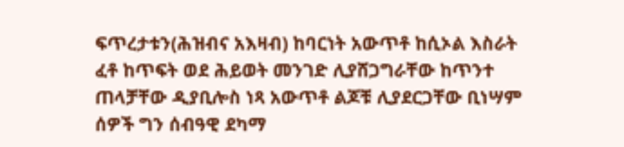ፍጥረታቱን(ሕዝብና አእዛብ) ከባርነት አውጥቶ ከሲኦል እስራት ፈቶ ከጥፍት ወደ ሕይወት መንገድ ሊያሸጋግራቸው ከጥንተ ጠላቻቸው ዲያቢሎስ ነጻ አውጥቶ ልጆቹ ሊያደርጋቸው ቢነሣም ሰዎች ግን ሰብዓዊ ደካማ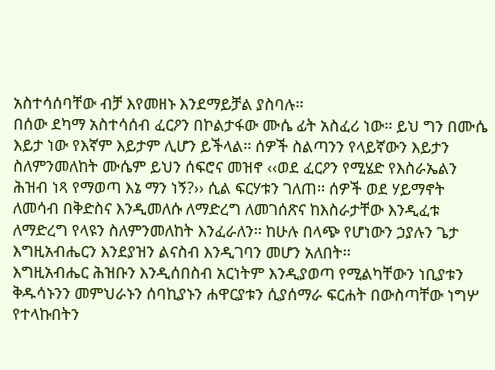አስተሳሰባቸው ብቻ እየመዘኑ እንደማይቻል ያስባሉ፡፡
በሰው ደካማ አስተሳሰብ ፈርዖን በኮልታፋው ሙሴ ፊት አስፈሪ ነው፡፡ ይህ ግን በሙሴ እይታ ነው የእኛም እይታም ሊሆን ይችላል፡፡ ሰዎች ስልጣንን የላይኛውን እይታን ስለምንመለከት ሙሴም ይህን ሰፍሮና መዝኖ ‹‹ወደ ፈርዖን የሚሄድ የእስራኤልን ሕዝብ ነጻ የማወጣ እኔ ማን ነኝ?›› ሲል ፍርሃቱን ገለጠ፡፡ ሰዎች ወደ ሃይማኖት ለመሳብ በቅድስና እንዲመለሱ ለማድረግ ለመገሰጽና ከእስራታቸው እንዲፈቱ ለማድረግ የላዩን ስለምንመለከት እንፈራለን፡፡ ከሁሉ በላጭ የሆነውን ኃያሉን ጌታ እግዚአብሔርን እንደያዝን ልናስብ እንዲገባን መሆን አለበት፡፡
እግዚአብሔር ሕዝቡን እንዲሰበስብ አርነትም እንዲያወጣ የሚልካቸውን ነቢያቱን ቅዱሳኑንን መምህራኑን ሰባኪያኑን ሐዋርያቱን ሲያሰማራ ፍርሐት በውስጣቸው ነግሦ የተላኩበትን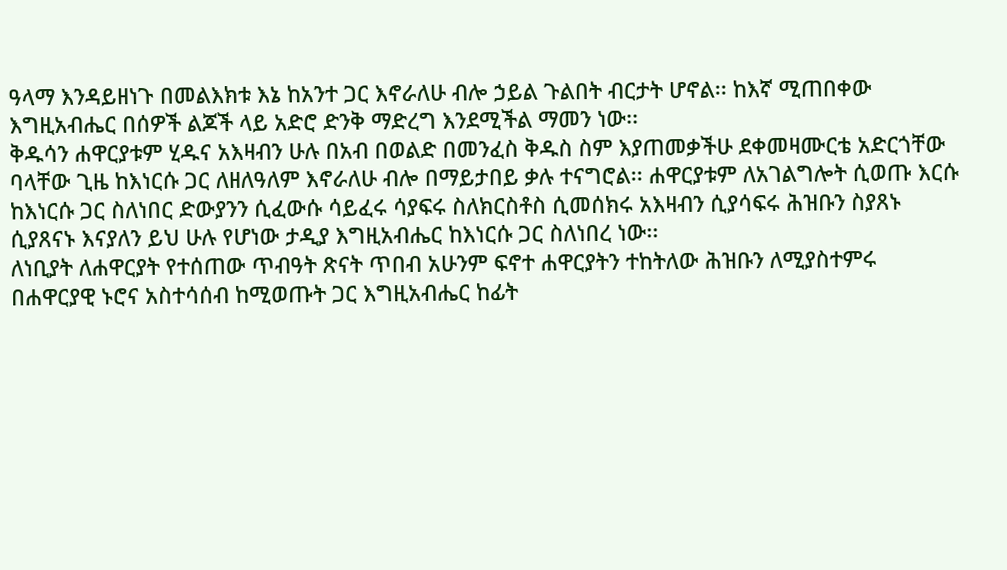ዓላማ እንዳይዘነጉ በመልእክቱ እኔ ከአንተ ጋር እኖራለሁ ብሎ ኃይል ጉልበት ብርታት ሆኖል፡፡ ከእኛ ሚጠበቀው እግዚአብሔር በሰዎች ልጆች ላይ አድሮ ድንቅ ማድረግ እንደሚችል ማመን ነው፡፡
ቅዱሳን ሐዋርያቱም ሂዱና አእዛብን ሁሉ በአብ በወልድ በመንፈስ ቅዱስ ስም እያጠመቃችሁ ደቀመዛሙርቴ አድርጎቸው ባላቸው ጊዜ ከእነርሱ ጋር ለዘለዓለም እኖራለሁ ብሎ በማይታበይ ቃሉ ተናግሮል፡፡ ሐዋርያቱም ለአገልግሎት ሲወጡ እርሱ ከእነርሱ ጋር ስለነበር ድውያንን ሲፈውሱ ሳይፈሩ ሳያፍሩ ስለክርስቶስ ሲመሰክሩ አእዛብን ሲያሳፍሩ ሕዝቡን ስያጸኑ ሲያጸናኑ እናያለን ይህ ሁሉ የሆነው ታዲያ እግዚአብሔር ከእነርሱ ጋር ስለነበረ ነው፡፡
ለነቢያት ለሐዋርያት የተሰጠው ጥብዓት ጽናት ጥበብ አሁንም ፍኖተ ሐዋርያትን ተከትለው ሕዝቡን ለሚያስተምሩ በሐዋርያዊ ኑሮና አስተሳሰብ ከሚወጡት ጋር እግዚአብሔር ከፊት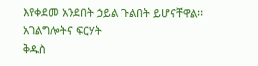እየቀደመ አንደበት ኃይል ጉልበት ይሆናቸዋል፡፡
አገልግሎትና ፍርሃት
ቅዱስ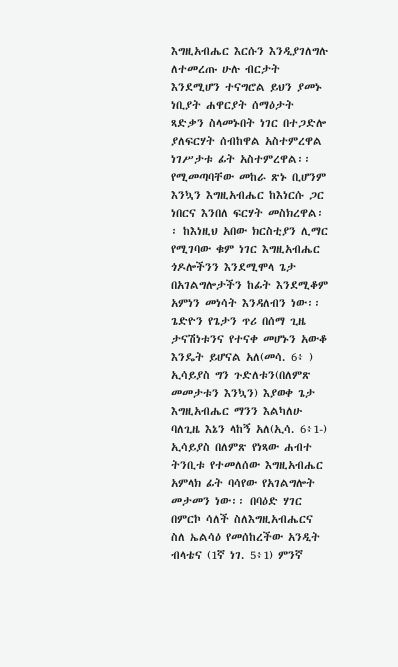እግዚአብሔር እርሱን እንዲያገለግሉ ለተመረጡ ሁሉ ብርታት እንደሚሆን ተናግሮል ይህን ያመኑ ነቢያት ሐዋርያት ሰማዕታት ጻድቃን ስላመኑበት ነገር በተጋድሎ ያለፍርሃት ሰብከዋል አስተምረዋል ነገሥታቱ ፊት አስተምረዋል፡፡ የሚመጣባቸው መከራ ጽኑ ቢሆንም እንኳን እግዚአብሔር ከእነርሱ ጋር ነበርና እንበለ ፍርሃት መስክረዋል፡፡ ከእነዚህ አበው ክርስቲያን ሊማር የሚገባው ቁም ነገር እግዚአብሔር ጎዶሎችንን እንደሚሞላ ጌታ በአገልግሎታችን ከፊት እንደሚቆም አምነን መነሳት እንዳለብን ነው፡፡
ጌድዮን የጌታን ጥሪ በሰማ ጊዜ ታናሽነቱንና የተናቀ መሆኑን አውቆ እንዴት ይሆናል አለ(መሳ. 6፥ ) ኢሳይያስ ግን ጉድለቱን(በለምጽ መመታቱን እንኳን) እያወቀ ጌታ እግዚአብሔር ማንን እልካለሁ ባለጊዜ እኔን ላከኝ አለ(ኢሳ. 6፥1-) ኢሳይያስ በለምጽ የነጻው ሐብተ ትንቢቱ የተመለሰው እግዚአብሔር አምላክ ፊት ባሳየው የአገልግሎት መታመን ነው፡፡ በባዕድ ሃገር በምርኮ ሳለች ስለእግዚአብሔርና ስለ ኤልሳዕ የመሰከረችው አንዲት ብላቴና (1ኛ ነገ. 5፥1) ምንኛ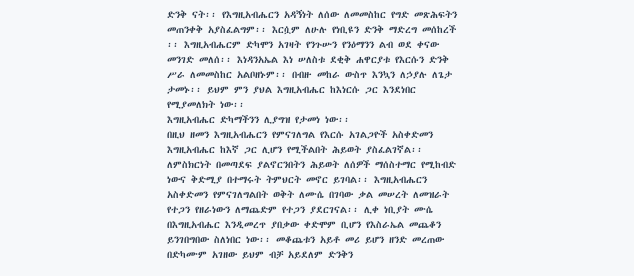ድንቅ ናት፡፡ የእግዚአብሔርን አዳኝነት ለሰው ለመመስከር የግድ መጽሕፍትን መጠንቀቅ አያስፈልግም፡፡ እርሷም ለሁሉ የነቢዩን ድንቅ ማድረግ መሰከረች ፡፡ እግዚአብሔርም ድካሞን አገዛት የንጉሡን የንዕማንን ልብ ወደ ቀናው መንገድ መለሰ፡፡ እነዳንአኤል እነ ሠለስቱ ደቂቅ ሐዋርያቱ የእርሱን ድንቅ ሥራ ለመመስከር አልቦዘኑም፡፡ በብዙ መከራ ውስጥ እንኳን ለኃያሉ ለጌታ ታመኑ፡፡ ይህም ምን ያህል እግዚአብሔር ከእነርሱ ጋር እንደነበር የሚያመለክት ነው፡፡
እግዚአብሔር ድካማችንን ሊያግዝ የታመነ ነው፡፡
በዚህ ዘመን እግዚአብሔርን የምናገለግል የእርሱ አገልጋዮች አስቀድመን እግዚአብሔር ከእኛ ጋር ሊሆን የሚችልበት ሕይወት ያስፈልገኛል፡፡ ለምስክርነት በመጣደፍ ያልኖርንበትን ሕይወት ለሰዎች ማሰስተማር የሚከብድ ነውና ቅድሚያ በተማሩት ትምህርት መኖር ይገባል፡፡ እግዚአብሔርን አስቀድመን የምናገለግልበት ወቅት ለሙሴ በገባው ቃል መሠረት ለመዝራት የተጋን የዘራነውን ለማጨድም የተጋን ያደርገናል፡፡ ሊቀ ነቢያት ሙሴ በእግዚአብሔር እንዲመረጥ ያበቃው ቀድሞም ቢሆን የእስራኤል መጨቆን ይንገበግበው ስለነበር ነው፡፡ መቆጨቱን አይቶ መሪ ይሆን ዘንድ መረጠው በድካሙም አገዘው ይህም ብቻ አይደለም ድንቅን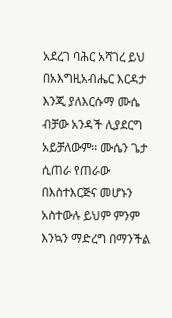አደረገ ባሕር አሻገረ ይህ በአእግዚአብሔር እርዳታ እንጂ ያለእርሱማ ሙሴ ብቻው አንዳች ሊያደርግ አይቻለውም፡፡ ሙሴን ጌታ ሲጠራ የጠራው በእስተእርጅና መሆኑን አስተውሉ ይህም ምንም እንኳን ማድረግ በማንችል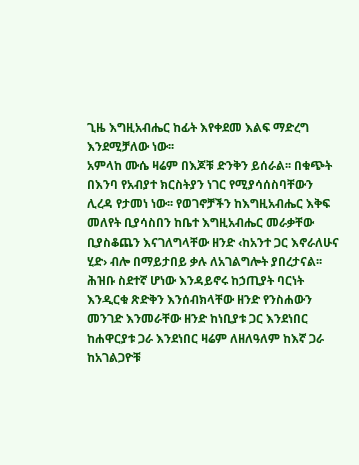ጊዜ እግዚአብሔር ከፊት እየቀደመ እልፍ ማድረግ እንደሚቻለው ነው፡፡
አምላከ ሙሴ ዛሬም በእጆቹ ድንቅን ይሰራል፡፡ በቁጭት በእንባ የአብያተ ክርስትያን ነገር የሚያሳሰስባቸውን ሊረዳ የታመነ ነው፡፡ የወገኖቻችን ከእግዚአብሔር እቅፍ መለየት ቢያሳስበን ከቤተ እግዚአብሔር መራቃቸው ቢያስቆጨን እናገለግላቸው ዘንድ ‹ከአንተ ጋር እኖራለሁና ሂድ› ብሎ በማይታበይ ቃሉ ለአገልግሎት ያበረታናል፡፡ ሕዝቡ ስደተኛ ሆነው እንዳይኖሩ ከኃጢያት ባርነት እንዲርቁ ጽድቅን እንሰብክላቸው ዘንድ የንስሐውን መንገድ እንመራቸው ዘንድ ከነቢያቱ ጋር እንደነበር ከሐዋርያቱ ጋራ እንደነበር ዛሬም ለዘለዓለም ከእኛ ጋራ ከአገልጋዮቹ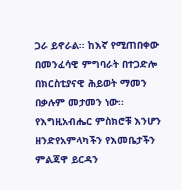ጋራ ይኖራል፡፡ ከእኛ የሚጠበቀው በመንፈሳዊ ምግባራት በተጋድሎ በክርስቲያናዊ ሕይወት ማመን በቃሉም መታመን ነው፡፡
የእግዚአብሔር ምስክሮቹ እንሆን ዘንድየአምላካችን የእመቤታችን ምልጃዋ ይርዳን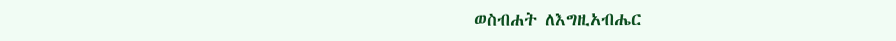ወስብሐት ለእግዚአብሔር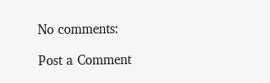No comments:

Post a Comment